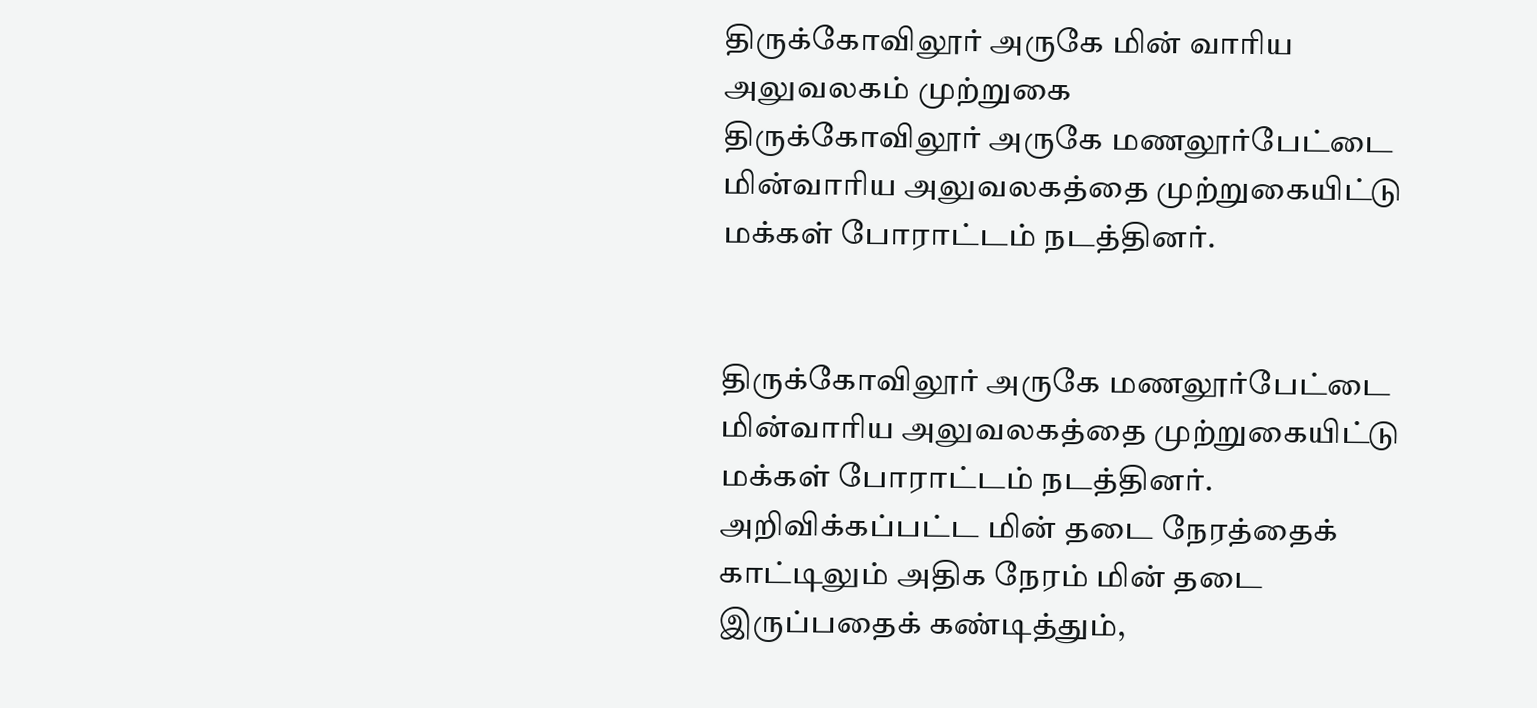திருக்கோவிலூர் அருகே மின் வாரிய அலுவலகம் முற்றுகை
திருக்கோவிலூர் அருகே மணலூர்பேட்டை மின்வாரிய அலுவலகத்தை முற்றுகையிட்டு மக்கள் போராட்டம் நடத்தினர்.


திருக்கோவிலூர் அருகே மணலூர்பேட்டை மின்வாரிய அலுவலகத்தை முற்றுகையிட்டு மக்கள் போராட்டம் நடத்தினர்.
அறிவிக்கப்பட்ட மின் தடை நேரத்தைக் காட்டிலும் அதிக நேரம் மின் தடை இருப்பதைக் கண்டித்தும்,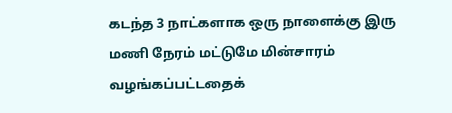கடந்த 3 நாட்களாக ஒரு நாளைக்கு இரு மணி நேரம் மட்டுமே மின்சாரம் வழங்கப்பட்டதைக்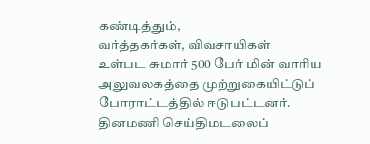கண்டித்தும்,
வர்த்தகர்கள், விவசாயிகள்
உள்பட சுமார் 500 பேர் மின் வாரிய அலுவலகத்தை முற்றுகையிட்டுப் போராட்டத்தில் ஈடுபட்டனர்.
தினமணி செய்திமடலைப்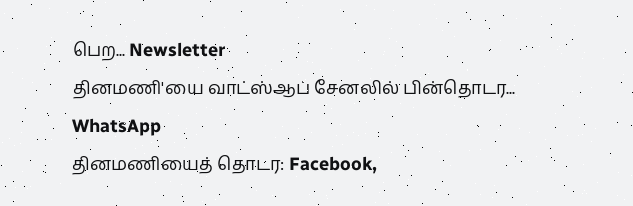பெற... Newsletter
தினமணி'யை வாட்ஸ்ஆப் சேனலில் பின்தொடர... WhatsApp
தினமணியைத் தொடர: Facebook,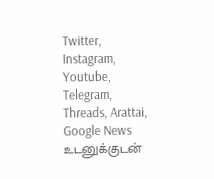Twitter, Instagram, Youtube, Telegram, Threads, Arattai, Google News
உடனுக்குடன்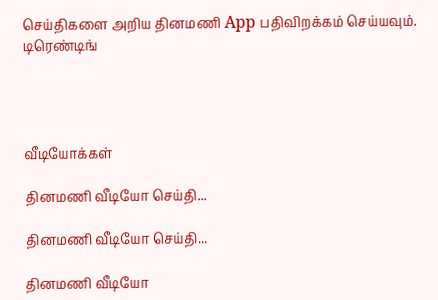செய்திகளை அறிய தினமணி App பதிவிறக்கம் செய்யவும்.
டிரெண்டிங்




வீடியோக்கள்

தினமணி வீடியோ செய்தி...

தினமணி வீடியோ செய்தி...

தினமணி வீடியோ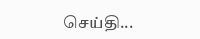செய்தி...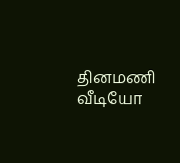தினமணி வீடியோ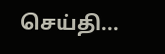செய்தி...